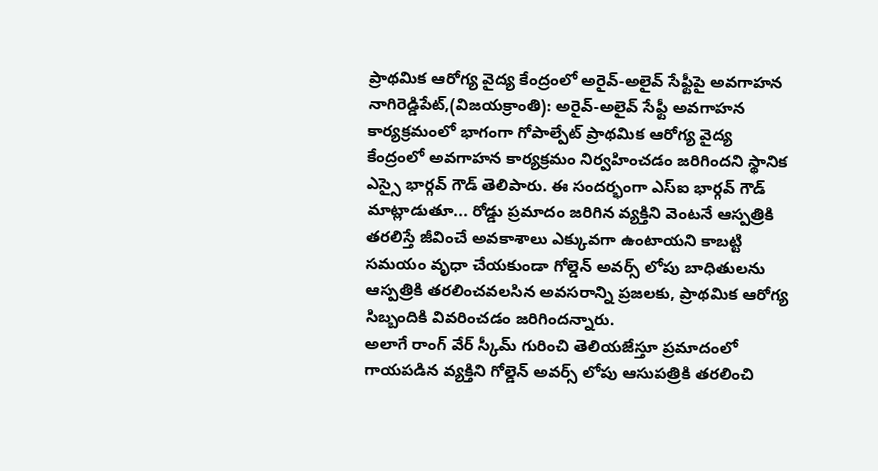ప్రాథమిక ఆరోగ్య వైద్య కేంద్రంలో అరైవ్-అలైవ్ సేఫ్టీపై అవగాహన
నాగిరెడ్డిపేట్,(విజయక్రాంతి): అరైవ్-అలైవ్ సేఫ్టీ అవగాహన కార్యక్రమంలో భాగంగా గోపాల్పేట్ ప్రాథమిక ఆరోగ్య వైద్య కేంద్రంలో అవగాహన కార్యక్రమం నిర్వహించడం జరిగిందని స్థానిక ఎస్సై భార్గవ్ గౌడ్ తెలిపారు. ఈ సందర్భంగా ఎస్ఐ భార్గవ్ గౌడ్ మాట్లాడుతూ... రోడ్డు ప్రమాదం జరిగిన వ్యక్తిని వెంటనే ఆస్పత్రికి తరలిస్తే జీవించే అవకాశాలు ఎక్కువగా ఉంటాయని కాబట్టి సమయం వృధా చేయకుండా గోల్డెన్ అవర్స్ లోపు బాధితులను ఆస్పత్రికి తరలించవలసిన అవసరాన్ని ప్రజలకు, ప్రాథమిక ఆరోగ్య సిబ్బందికి వివరించడం జరిగిందన్నారు.
అలాగే రాంగ్ వేర్ స్కీమ్ గురించి తెలియజేస్తూ ప్రమాదంలో గాయపడిన వ్యక్తిని గోల్డెన్ అవర్స్ లోపు ఆసుపత్రికి తరలించి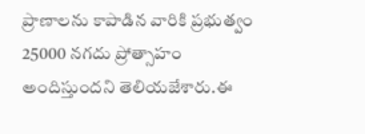ప్రాణాలను కాపాడిన వారికి ప్రభుత్వం 25000 నగదు ప్రోత్సాహం అందిస్తుందని తెలియజేశారు.ఈ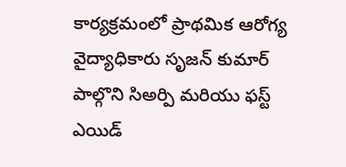కార్యక్రమంలో ప్రాథమిక ఆరోగ్య వైద్యాధికారు సృజన్ కుమార్ పాల్గొని సిఅర్పి మరియు ఫస్ట్ ఎయిడ్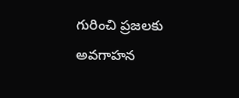గురించి ప్రజలకు అవగాహన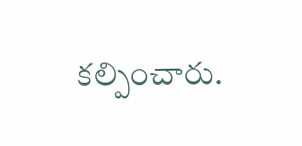కల్పించారు.